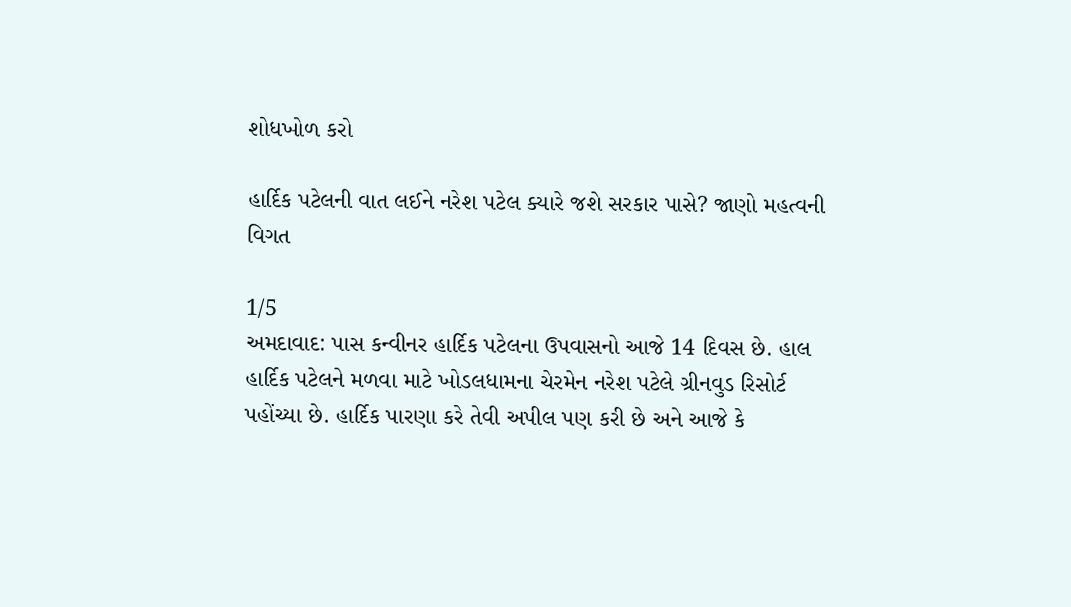શોધખોળ કરો

હાર્દિક પટેલની વાત લઈને નરેશ પટેલ ક્યારે જશે સરકાર પાસે? જાણો મહત્વની વિગત

1/5
અમદાવાદ: પાસ કન્વીનર હાર્દિક પટેલના ઉપવાસનો આજે 14 દિવસ છે. હાલ હાર્દિક પટેલને મળવા માટે ખોડલધામના ચેરમેન નરેશ પટેલે ગ્રીનવુડ રિસોર્ટ પહોંચ્યા છે. હાર્દિક પારણા કરે તેવી અપીલ પણ કરી છે અને આજે કે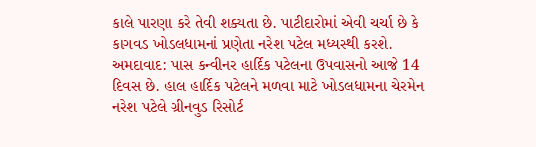કાલે પારણા કરે તેવી શક્યતા છે. પાટીદારોમાં એવી ચર્ચા છે કે કાગવડ ખોડલધામનાં પ્રણેતા નરેશ પટેલ મધ્યસ્થી કરશે.
અમદાવાદ: પાસ કન્વીનર હાર્દિક પટેલના ઉપવાસનો આજે 14 દિવસ છે. હાલ હાર્દિક પટેલને મળવા માટે ખોડલધામના ચેરમેન નરેશ પટેલે ગ્રીનવુડ રિસોર્ટ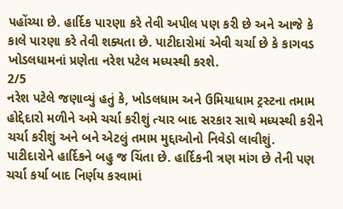પહોંચ્યા છે. હાર્દિક પારણા કરે તેવી અપીલ પણ કરી છે અને આજે કે કાલે પારણા કરે તેવી શક્યતા છે. પાટીદારોમાં એવી ચર્ચા છે કે કાગવડ ખોડલધામનાં પ્રણેતા નરેશ પટેલ મધ્યસ્થી કરશે.
2/5
નરેશ પટેલે જણાવ્યું હતું કે, ખોડલધામ અને ઉમિયાધામ ટ્રસ્ટના તમામ હોદ્દેદારો મળીને અમે ચર્ચા કરીશું ત્યાર બાદ સરકાર સાથે મધ્યસ્થી કરીને ચર્ચા કરીશું અને બને એટલું તમામ મુદ્દાઓનો નિવેડો લાવીશું. પાટીદારોને હાર્દિકને બહુ જ ચિંતા છે. હાર્દિકની ત્રણ માંગ છે તેની પણ ચર્ચા કર્યા બાદ નિર્ણય કરવામાં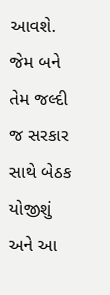આવશે. જેમ બને તેમ જલ્દી જ સરકાર સાથે બેઠક યોજીશું અને આ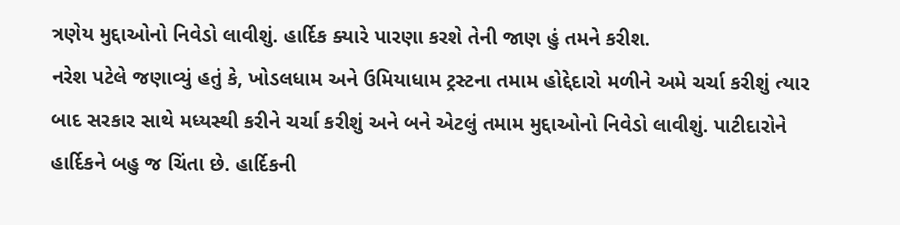ત્રણેય મુદ્દાઓનો નિવેડો લાવીશું. હાર્દિક ક્યારે પારણા કરશે તેની જાણ હું તમને કરીશ.
નરેશ પટેલે જણાવ્યું હતું કે, ખોડલધામ અને ઉમિયાધામ ટ્રસ્ટના તમામ હોદ્દેદારો મળીને અમે ચર્ચા કરીશું ત્યાર બાદ સરકાર સાથે મધ્યસ્થી કરીને ચર્ચા કરીશું અને બને એટલું તમામ મુદ્દાઓનો નિવેડો લાવીશું. પાટીદારોને હાર્દિકને બહુ જ ચિંતા છે. હાર્દિકની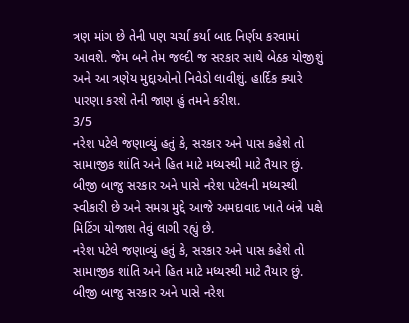ત્રણ માંગ છે તેની પણ ચર્ચા કર્યા બાદ નિર્ણય કરવામાં આવશે. જેમ બને તેમ જલ્દી જ સરકાર સાથે બેઠક યોજીશું અને આ ત્રણેય મુદ્દાઓનો નિવેડો લાવીશું. હાર્દિક ક્યારે પારણા કરશે તેની જાણ હું તમને કરીશ.
3/5
નરેશ પટેલે જણાવ્યું હતું કે, સરકાર અને પાસ કહેશે તો સામાજીક શાંતિ અને હિત માટે મધ્યસ્થી માટે તૈયાર છું. બીજી બાજુ સરકાર અને પાસે નરેશ પટેલની મધ્યસ્થી સ્વીકારી છે અને સમગ્ર મુદ્દે આજે અમદાવાદ ખાતે બંન્ને પક્ષે મિટિંગ યોજાશ તેવું લાગી રહ્યું છે.
નરેશ પટેલે જણાવ્યું હતું કે, સરકાર અને પાસ કહેશે તો સામાજીક શાંતિ અને હિત માટે મધ્યસ્થી માટે તૈયાર છું. બીજી બાજુ સરકાર અને પાસે નરેશ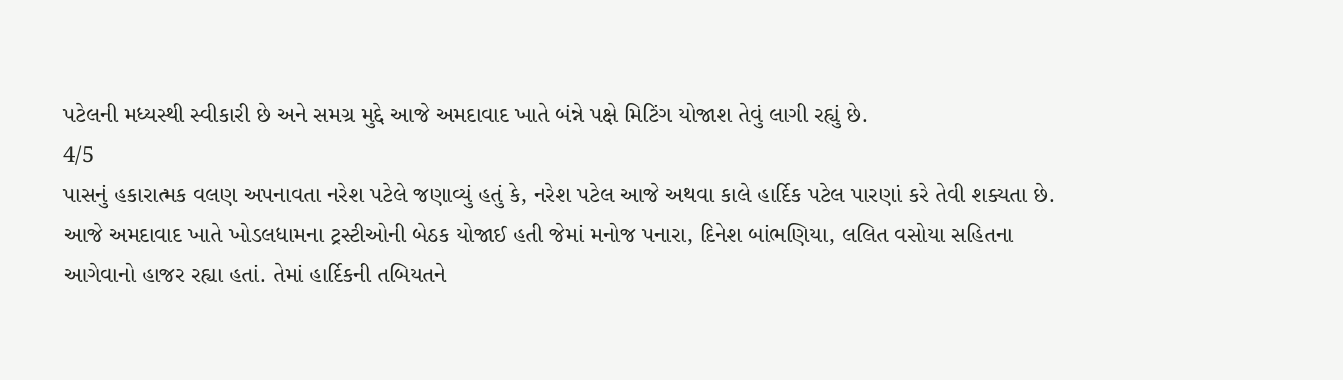પટેલની મધ્યસ્થી સ્વીકારી છે અને સમગ્ર મુદ્દે આજે અમદાવાદ ખાતે બંન્ને પક્ષે મિટિંગ યોજાશ તેવું લાગી રહ્યું છે.
4/5
પાસનું હકારાત્મક વલણ અપનાવતા નરેશ પટેલે જણાવ્યું હતું કે, નરેશ પટેલ આજે અથવા કાલે હાર્દિક પટેલ પારણાં કરે તેવી શક્યતા છે. આજે અમદાવાદ ખાતે ખોડલધામના ટ્રસ્ટીઓની બેઠક યોજાઈ હતી જેમાં મનોજ પનારા, દિનેશ બાંભણિયા, લલિત વસોયા સહિતના આગેવાનો હાજર રહ્યા હતાં. તેમાં હાર્દિકની તબિયતને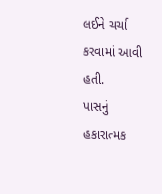લઈને ચર્ચા કરવામાં આવી હતી.
પાસનું હકારાત્મક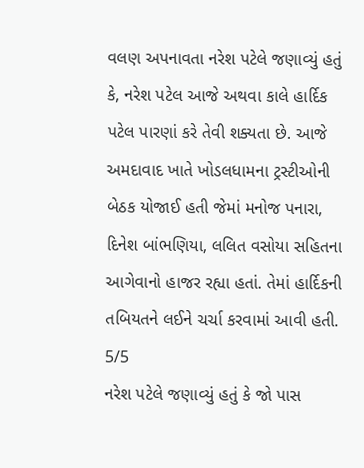વલણ અપનાવતા નરેશ પટેલે જણાવ્યું હતું કે, નરેશ પટેલ આજે અથવા કાલે હાર્દિક પટેલ પારણાં કરે તેવી શક્યતા છે. આજે અમદાવાદ ખાતે ખોડલધામના ટ્રસ્ટીઓની બેઠક યોજાઈ હતી જેમાં મનોજ પનારા, દિનેશ બાંભણિયા, લલિત વસોયા સહિતના આગેવાનો હાજર રહ્યા હતાં. તેમાં હાર્દિકની તબિયતને લઈને ચર્ચા કરવામાં આવી હતી.
5/5
નરેશ પટેલે જણાવ્યું હતું કે જો પાસ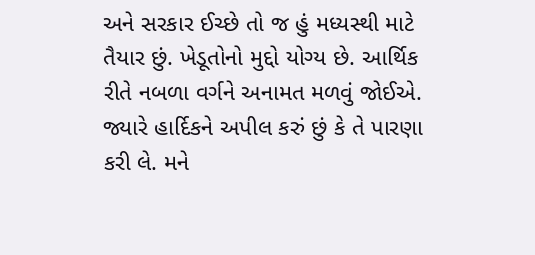અને સરકાર ઈચ્છે તો જ હું મધ્યસ્થી માટે તૈયાર છું. ખેડૂતોનો મુદ્દો યોગ્ય છે. આર્થિક રીતે નબળા વર્ગને અનામત મળવું જોઈએ. જ્યારે હાર્દિકને અપીલ કરું છું કે તે પારણા કરી લે. મને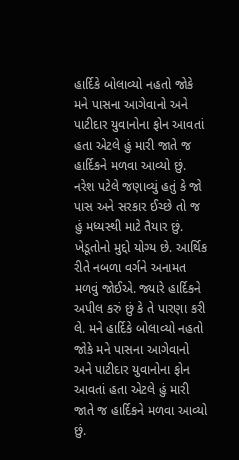હાર્દિકે બોલાવ્યો નહતો જોકે મને પાસના આગેવાનો અને પાટીદાર યુવાનોના ફોન આવતાં હતા એટલે હું મારી જાતે જ હાર્દિકને મળવા આવ્યો છું.
નરેશ પટેલે જણાવ્યું હતું કે જો પાસ અને સરકાર ઈચ્છે તો જ હું મધ્યસ્થી માટે તૈયાર છું. ખેડૂતોનો મુદ્દો યોગ્ય છે. આર્થિક રીતે નબળા વર્ગને અનામત મળવું જોઈએ. જ્યારે હાર્દિકને અપીલ કરું છું કે તે પારણા કરી લે. મને હાર્દિકે બોલાવ્યો નહતો જોકે મને પાસના આગેવાનો અને પાટીદાર યુવાનોના ફોન આવતાં હતા એટલે હું મારી જાતે જ હાર્દિકને મળવા આવ્યો છું.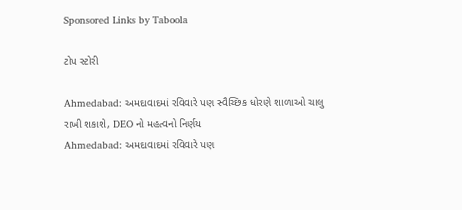Sponsored Links by Taboola

ટોપ સ્ટોરી

Ahmedabad: અમદાવાદમાં રવિવારે પણ સ્વૈચ્છિક ધોરણે શાળાઓ ચાલુ રાખી શકાશે, DEO નો મહત્વનો નિર્ણય
Ahmedabad: અમદાવાદમાં રવિવારે પણ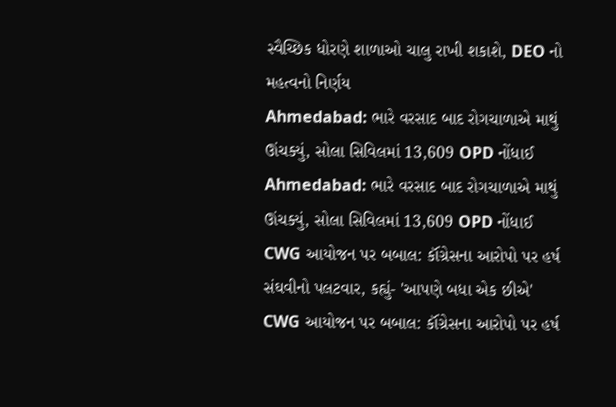સ્વૈચ્છિક ધોરણે શાળાઓ ચાલુ રાખી શકાશે, DEO નો મહત્વનો નિર્ણય
Ahmedabad: ભારે વરસાદ બાદ રોગચાળાએ માથું ઊંચક્યું, સોલા સિવિલમાં 13,609 OPD નોંધાઈ
Ahmedabad: ભારે વરસાદ બાદ રોગચાળાએ માથું ઊંચક્યું, સોલા સિવિલમાં 13,609 OPD નોંધાઈ
CWG આયોજન પર બબાલ: કૉંગ્રેસના આરોપો પર હર્ષ સંઘવીનો પલટવાર, કહ્યું- 'આપણે બધા એક છીએ'
CWG આયોજન પર બબાલ: કૉંગ્રેસના આરોપો પર હર્ષ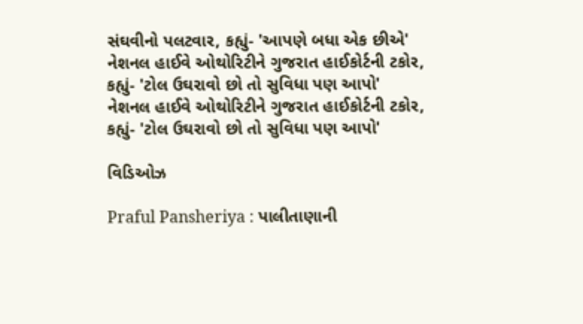સંઘવીનો પલટવાર, કહ્યું- 'આપણે બધા એક છીએ'
નેશનલ હાઈવે ઓથોરિટીને ગુજરાત હાઈકોર્ટની ટકોર, કહ્યું- 'ટોલ ઉઘરાવો છો તો સુવિધા પણ આપો'
નેશનલ હાઈવે ઓથોરિટીને ગુજરાત હાઈકોર્ટની ટકોર, કહ્યું- 'ટોલ ઉઘરાવો છો તો સુવિધા પણ આપો'

વિડિઓઝ

Praful Pansheriya : પાલીતાણાની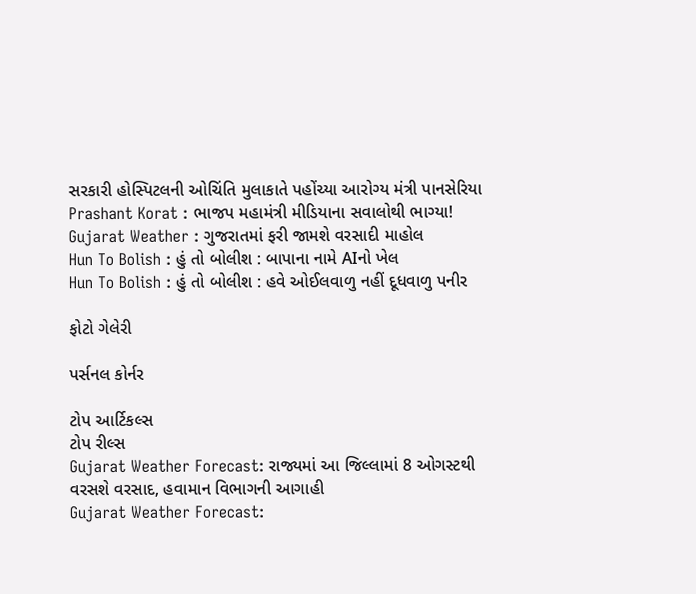સરકારી હોસ્પિટલની ઓચિંતિ મુલાકાતે પહોંચ્યા આરોગ્ય મંત્રી પાનસેરિયા
Prashant Korat : ભાજપ મહામંત્રી મીડિયાના સવાલોથી ભાગ્યા!
Gujarat Weather : ગુજરાતમાં ફરી જામશે વરસાદી માહોલ
Hun To Bolish : હું તો બોલીશ : બાપાના નામે AIનો ખેલ
Hun To Bolish : હું તો બોલીશ : હવે ઓઈલવાળુ નહીં દૂધવાળુ પનીર

ફોટો ગેલેરી

પર્સનલ કોર્નર

ટોપ આર્ટિકલ્સ
ટોપ રીલ્સ
Gujarat Weather Forecast: રાજ્યમાં આ જિલ્લામાં 8 ઓગસ્ટથી વરસશે વરસાદ, હવામાન વિભાગની આગાહી
Gujarat Weather Forecast: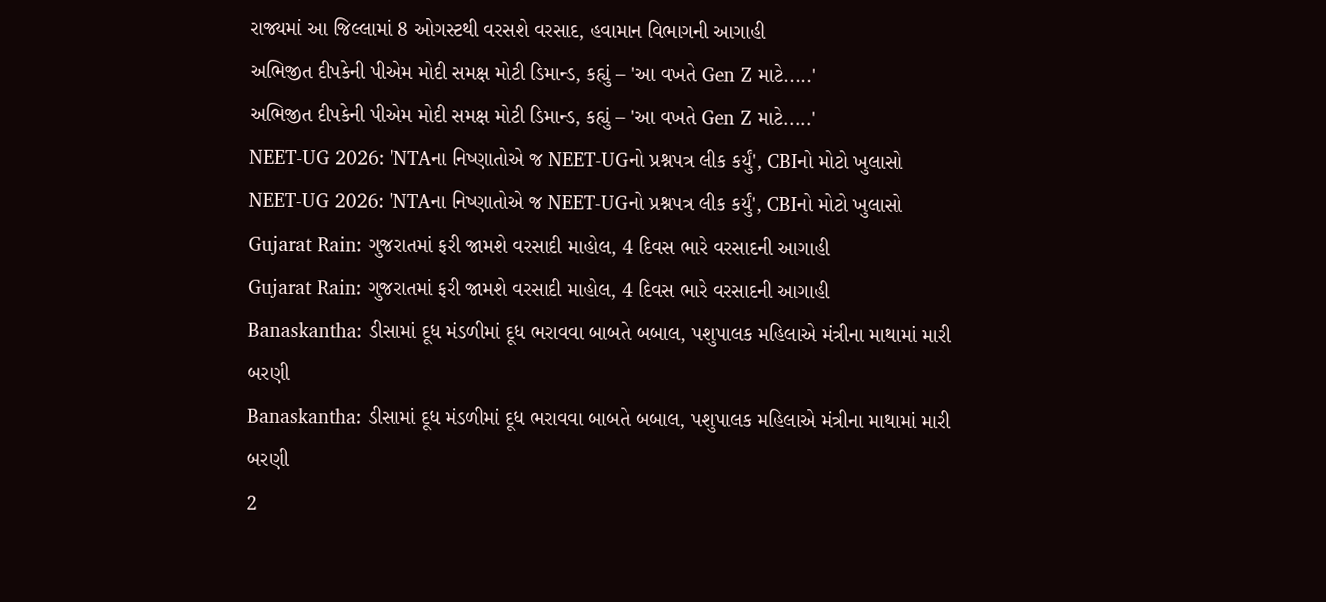રાજ્યમાં આ જિલ્લામાં 8 ઓગસ્ટથી વરસશે વરસાદ, હવામાન વિભાગની આગાહી
અભિજીત દીપકેની પીએમ મોદી સમક્ષ મોટી ડિમાન્ડ, કહ્યું – 'આ વખતે Gen Z માટે.....'
અભિજીત દીપકેની પીએમ મોદી સમક્ષ મોટી ડિમાન્ડ, કહ્યું – 'આ વખતે Gen Z માટે.....'
NEET-UG 2026: 'NTAના નિષ્ણાતોએ જ NEET-UGનો પ્રશ્નપત્ર લીક કર્યું', CBIનો મોટો ખુલાસો
NEET-UG 2026: 'NTAના નિષ્ણાતોએ જ NEET-UGનો પ્રશ્નપત્ર લીક કર્યું', CBIનો મોટો ખુલાસો
Gujarat Rain: ગુજરાતમાં ફરી જામશે વરસાદી માહોલ, 4 દિવસ ભારે વરસાદની આગાહી
Gujarat Rain: ગુજરાતમાં ફરી જામશે વરસાદી માહોલ, 4 દિવસ ભારે વરસાદની આગાહી
Banaskantha: ડીસામાં દૂધ મંડળીમાં દૂધ ભરાવવા બાબતે બબાલ, પશુપાલક મહિલાએ મંત્રીના માથામાં મારી બરણી
Banaskantha: ડીસામાં દૂધ મંડળીમાં દૂધ ભરાવવા બાબતે બબાલ, પશુપાલક મહિલાએ મંત્રીના માથામાં મારી બરણી
2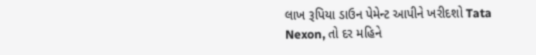લાખ રૂપિયા ડાઉન પેમેન્ટ આપીને ખરીદશો Tata Nexon, તો દર મહિને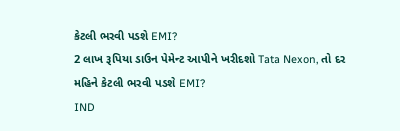કેટલી ભરવી પડશે EMI?
2 લાખ રૂપિયા ડાઉન પેમેન્ટ આપીને ખરીદશો Tata Nexon, તો દર મહિને કેટલી ભરવી પડશે EMI?
IND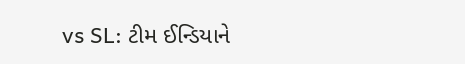vs SL: ટીમ ઈન્ડિયાને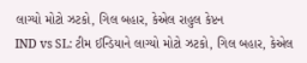લાગ્યો મોટો ઝટકો, ગિલ બહાર, કેએલ રાહુલ કેપ્ટન
IND vs SL: ટીમ ઈન્ડિયાને લાગ્યો મોટો ઝટકો, ગિલ બહાર, કેએલ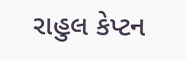રાહુલ કેપ્ટન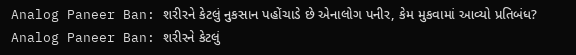Analog Paneer Ban: શરીરને કેટલું નુકસાન પહોંચાડે છે એનાલોગ પનીર, કેમ મુકવામાં આવ્યો પ્રતિબંધ?
Analog Paneer Ban: શરીરને કેટલું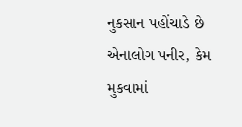નુકસાન પહોંચાડે છે એનાલોગ પનીર, કેમ મુકવામાં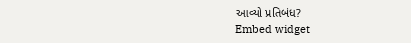આવ્યો પ્રતિબંધ?
Embed widget